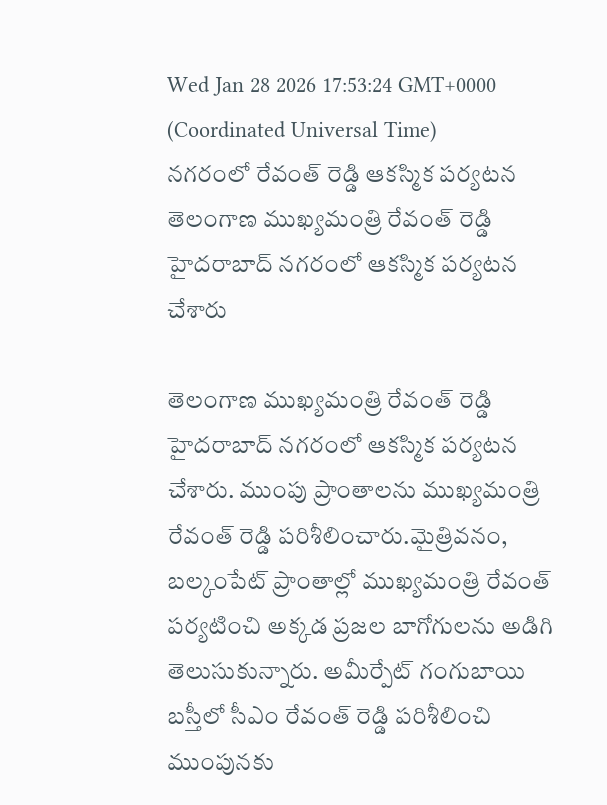Wed Jan 28 2026 17:53:24 GMT+0000 (Coordinated Universal Time)
నగరంలో రేవంత్ రెడ్డి ఆకస్మిక పర్యటన
తెలంగాణ ముఖ్యమంత్రి రేవంత్ రెడ్డి హైదరాబాద్ నగరంలో ఆకస్మిక పర్యటన చేశారు

తెలంగాణ ముఖ్యమంత్రి రేవంత్ రెడ్డి హైదరాబాద్ నగరంలో ఆకస్మిక పర్యటన చేశారు. ముంపు ప్రాంతాలను ముఖ్యమంత్రి రేవంత్ రెడ్డి పరిశీలించారు.మైత్రివనం, బల్కంపేట్ ప్రాంతాల్లో ముఖ్యమంత్రి రేవంత్ పర్యటించి అక్కడ ప్రజల బాగోగులను అడిగి తెలుసుకున్నారు. అమీర్పేట్ గంగుబాయి బస్తీలో సీఎం రేవంత్ రెడ్డి పరిశీలించి ముంపునకు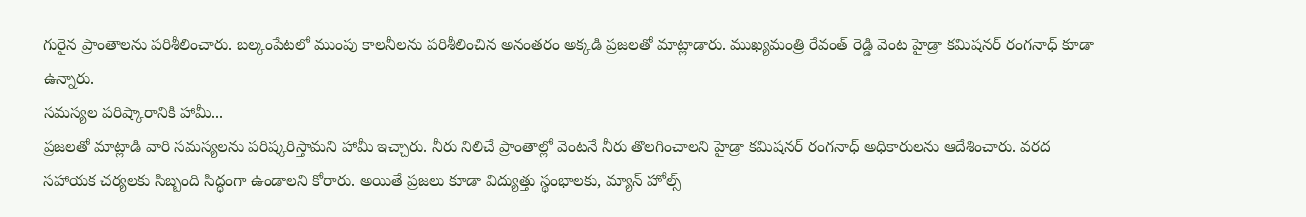గురైన ప్రాంతాలను పరిశీలించారు. బల్కంపేటలో ముంపు కాలనీలను పరిశీలించిన అనంతరం అక్కడి ప్రజలతో మాట్లాడారు. ముఖ్యమంత్రి రేవంత్ రెడ్డి వెంట హైడ్రా కమిషనర్ రంగనాధ్ కూడా ఉన్నారు.
సమస్యల పరిష్కారానికి హామీ...
ప్రజలతో మాట్లాడి వారి సమస్యలను పరిష్కరిస్తామని హామీ ఇచ్చారు. నీరు నిలిచే ప్రాంతాల్లో వెంటనే నీరు తొలగించాలని హైడ్రా కమిషనర్ రంగనాధ్ అధికారులను ఆదేశించారు. వరద సహాయక చర్యలకు సిబ్బంది సిద్ధంగా ఉండాలని కోరారు. అయితే ప్రజలు కూడా విద్యుత్తు స్థంభాలకు, మ్యాన్ హోల్స్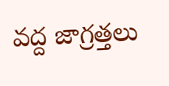వద్ద జాగ్రత్తలు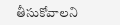తీసుకోవాలని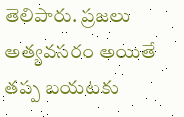తెలిపారు. ప్రజలు అత్యవసరం అయితే తప్ప బయటకు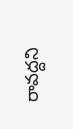రావద్దని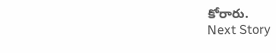కోరారు.
Next Story